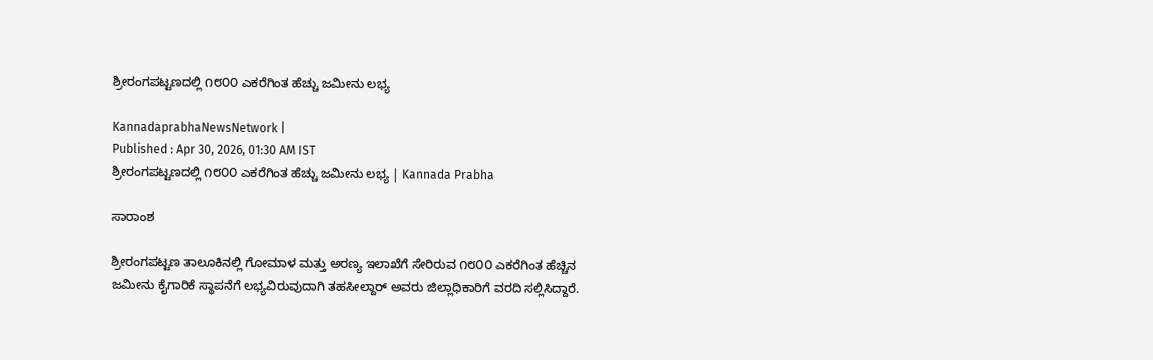ಶ್ರೀರಂಗಪಟ್ಟಣದಲ್ಲಿ ೧೮೦೦ ಎಕರೆಗಿಂತ ಹೆಚ್ಚು ಜಮೀನು ಲಭ್ಯ

KannadaprabhaNewsNetwork |
Published : Apr 30, 2026, 01:30 AM IST
ಶ್ರೀರಂಗಪಟ್ಟಣದಲ್ಲಿ ೧೮೦೦ ಎಕರೆಗಿಂತ ಹೆಚ್ಚು ಜಮೀನು ಲಭ್ಯ | Kannada Prabha

ಸಾರಾಂಶ

ಶ್ರೀರಂಗಪಟ್ಟಣ ತಾಲೂಕಿನಲ್ಲಿ ಗೋಮಾಳ ಮತ್ತು ಅರಣ್ಯ ಇಲಾಖೆಗೆ ಸೇರಿರುವ ೧೮೦೦ ಎಕರೆಗಿಂತ ಹೆಚ್ಚಿನ ಜಮೀನು ಕೈಗಾರಿಕೆ ಸ್ಥಾಪನೆಗೆ ಲಭ್ಯವಿರುವುದಾಗಿ ತಹಸೀಲ್ದಾರ್ ಅವರು ಜಿಲ್ಲಾಧಿಕಾರಿಗೆ ವರದಿ ಸಲ್ಲಿಸಿದ್ದಾರೆ.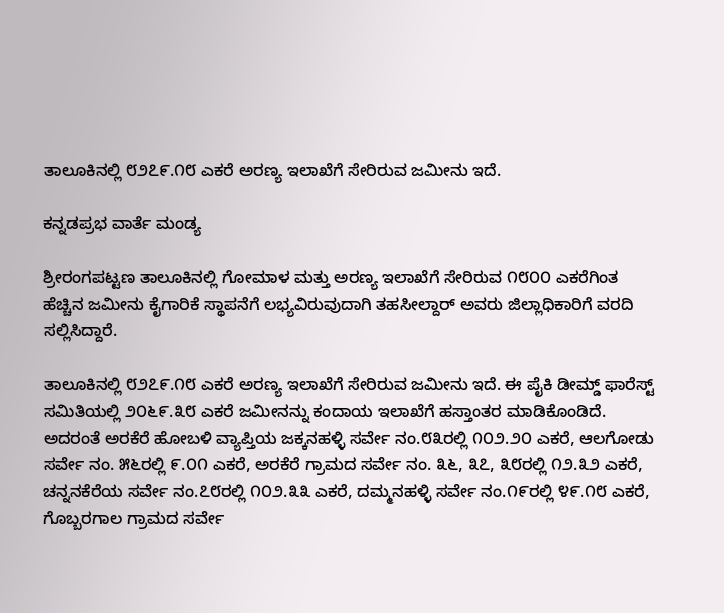ತಾಲೂಕಿನಲ್ಲಿ ೮೨೭೯.೧೮ ಎಕರೆ ಅರಣ್ಯ ಇಲಾಖೆಗೆ ಸೇರಿರುವ ಜಮೀನು ಇದೆ.

ಕನ್ನಡಪ್ರಭ ವಾರ್ತೆ ಮಂಡ್ಯ

ಶ್ರೀರಂಗಪಟ್ಟಣ ತಾಲೂಕಿನಲ್ಲಿ ಗೋಮಾಳ ಮತ್ತು ಅರಣ್ಯ ಇಲಾಖೆಗೆ ಸೇರಿರುವ ೧೮೦೦ ಎಕರೆಗಿಂತ ಹೆಚ್ಚಿನ ಜಮೀನು ಕೈಗಾರಿಕೆ ಸ್ಥಾಪನೆಗೆ ಲಭ್ಯವಿರುವುದಾಗಿ ತಹಸೀಲ್ದಾರ್ ಅವರು ಜಿಲ್ಲಾಧಿಕಾರಿಗೆ ವರದಿ ಸಲ್ಲಿಸಿದ್ದಾರೆ.

ತಾಲೂಕಿನಲ್ಲಿ ೮೨೭೯.೧೮ ಎಕರೆ ಅರಣ್ಯ ಇಲಾಖೆಗೆ ಸೇರಿರುವ ಜಮೀನು ಇದೆ. ಈ ಪೈಕಿ ಡೀಮ್ಡ್ ಫಾರೆಸ್ಟ್ ಸಮಿತಿಯಲ್ಲಿ ೨೦೬೯.೩೮ ಎಕರೆ ಜಮೀನನ್ನು ಕಂದಾಯ ಇಲಾಖೆಗೆ ಹಸ್ತಾಂತರ ಮಾಡಿಕೊಂಡಿದೆ. ಅದರಂತೆ ಅರಕೆರೆ ಹೋಬಳಿ ವ್ಯಾಪ್ತಿಯ ಜಕ್ಕನಹಳ್ಳಿ ಸರ್ವೇ ನಂ.೮೩ರಲ್ಲಿ ೧೦೨.೨೦ ಎಕರೆ, ಆಲಗೋಡು ಸರ್ವೇ ನಂ. ೫೬ರಲ್ಲಿ ೯.೦೧ ಎಕರೆ, ಅರಕೆರೆ ಗ್ರಾಮದ ಸರ್ವೇ ನಂ. ೩೬, ೩೭, ೩೮ರಲ್ಲಿ ೧೨.೩೨ ಎಕರೆ, ಚನ್ನನಕೆರೆಯ ಸರ್ವೇ ನಂ.೭೮ರಲ್ಲಿ ೧೦೨.೩೩ ಎಕರೆ, ದಮ್ಮನಹಳ್ಳಿ ಸರ್ವೇ ನಂ.೧೯ರಲ್ಲಿ ೪೯.೧೮ ಎಕರೆ, ಗೊಬ್ಬರಗಾಲ ಗ್ರಾಮದ ಸರ್ವೇ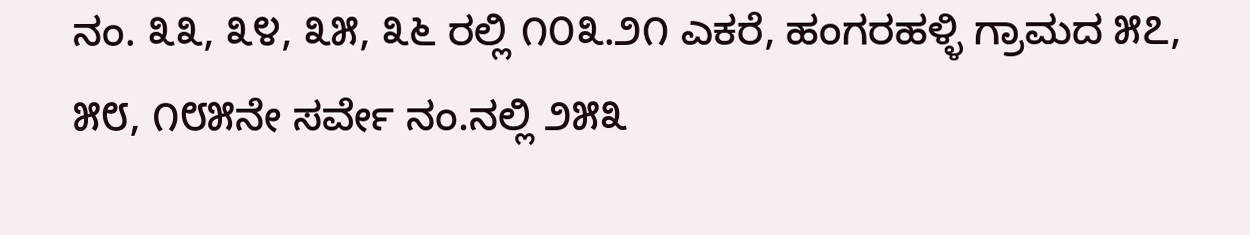ನಂ. ೩೩, ೩೪, ೩೫, ೩೬ ರಲ್ಲಿ ೧೦೩.೨೧ ಎಕರೆ, ಹಂಗರಹಳ್ಳಿ ಗ್ರಾಮದ ೫೭, ೫೮, ೧೮೫ನೇ ಸರ್ವೇ ನಂ.ನಲ್ಲಿ ೨೫೩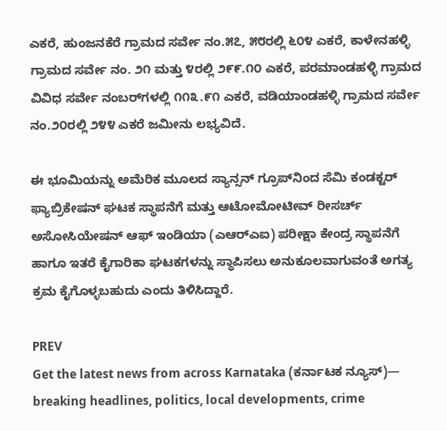ಎಕರೆ, ಹುಂಜನಕೆರೆ ಗ್ರಾಮದ ಸರ್ವೇ ನಂ.೫೭, ೫೮ರಲ್ಲಿ ೬೦೪ ಎಕರೆ, ಕಾಳೇನಹಳ್ಳಿ ಗ್ರಾಮದ ಸರ್ವೇ ನಂ. ೨೧ ಮತ್ತು ೪ರಲ್ಲಿ ೨೯೯.೧೦ ಎಕರೆ, ಪರಮಾಂಡಹಳ್ಳಿ ಗ್ರಾಮದ ವಿವಿಧ ಸರ್ವೇ ನಂಬರ್‌ಗಳಲ್ಲಿ ೧೧೩.೯೧ ಎಕರೆ, ವಡಿಯಾಂಡಹಳ್ಳಿ ಗ್ರಾಮದ ಸರ್ವೇ ನಂ.೨೦ರಲ್ಲಿ ೨೪೪ ಎಕರೆ ಜಮೀನು ಲಭ್ಯವಿದೆ.

ಈ ಭೂಮಿಯನ್ನು ಅಮೆರಿಕ ಮೂಲದ ಸ್ಯಾನ್ಸನ್ ಗ್ರೂಪ್‌ನಿಂದ ಸೆಮಿ ಕಂಡಕ್ಟರ್ ಫ್ಯಾಬ್ರಿಕೇಷನ್ ಘಟಕ ಸ್ಥಾಪನೆಗೆ ಮತ್ತು ಆಟೋಮೋಟೀವ್ ರೀಸರ್ಚ್ ಅಸೋಸಿಯೇಷನ್ ಆಫ್ ಇಂಡಿಯಾ (ಎಆರ್‌ಎಐ) ಪರೀಕ್ಷಾ ಕೇಂದ್ರ ಸ್ಥಾಪನೆಗೆ ಹಾಗೂ ಇತರೆ ಕೈಗಾರಿಕಾ ಘಟಕಗಳನ್ನು ಸ್ಥಾಪಿಸಲು ಅನುಕೂಲವಾಗುವಂತೆ ಅಗತ್ಯ ಕ್ರಮ ಕೈಗೊಳ್ಳಬಹುದು ಎಂದು ತಿಳಿಸಿದ್ದಾರೆ.

PREV
Get the latest news from across Karnataka (ಕರ್ನಾಟಕ ನ್ಯೂಸ್)— breaking headlines, politics, local developments, crime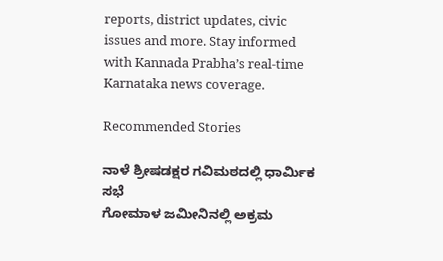reports, district updates, civic issues and more. Stay informed with Kannada Prabha’s real‑time Karnataka news coverage.

Recommended Stories

ನಾಳೆ ಶ್ರೀಷಡಕ್ಷರ ಗವಿಮಠದಲ್ಲಿ ಧಾರ್ಮಿಕ ಸಭೆ
ಗೋಮಾಳ ಜಮೀನಿನಲ್ಲಿ ಅಕ್ರಮ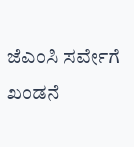ಜೆಎಂಸಿ ಸರ್ವೇಗೆ ಖಂಡನೆ